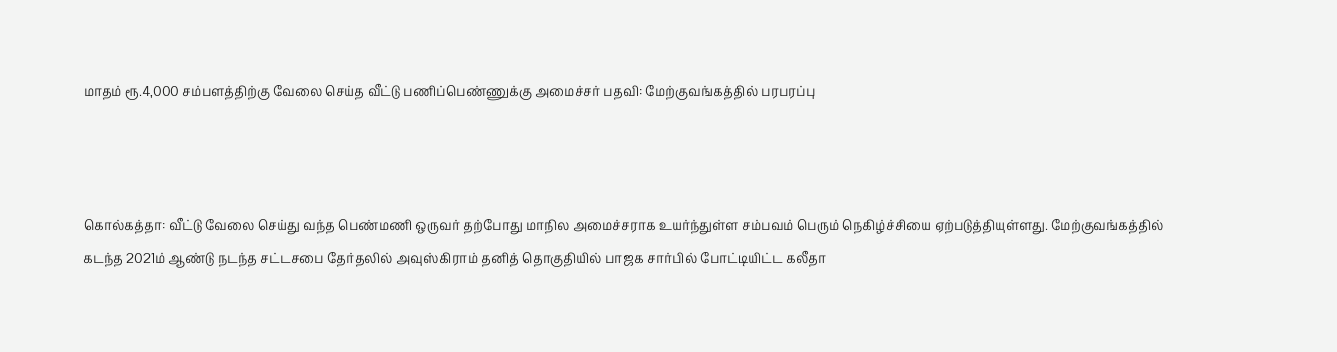மாதம் ரூ.4,000 சம்பளத்திற்கு வேலை செய்த வீட்டு பணிப்பெண்ணுக்கு அமைச்சர் பதவி: மேற்குவங்கத்தில் பரபரப்பு



கொல்கத்தா: வீட்டு வேலை செய்து வந்த பெண்மணி ஒருவர் தற்போது மாநில அமைச்சராக உயர்ந்துள்ள சம்பவம் பெரும் நெகிழ்ச்சியை ஏற்படுத்தியுள்ளது. மேற்குவங்கத்தில் கடந்த 2021ம் ஆண்டு நடந்த சட்டசபை தேர்தலில் அவுஸ்கிராம் தனித் தொகுதியில் பாஜக சார்பில் போட்டியிட்ட கலீதா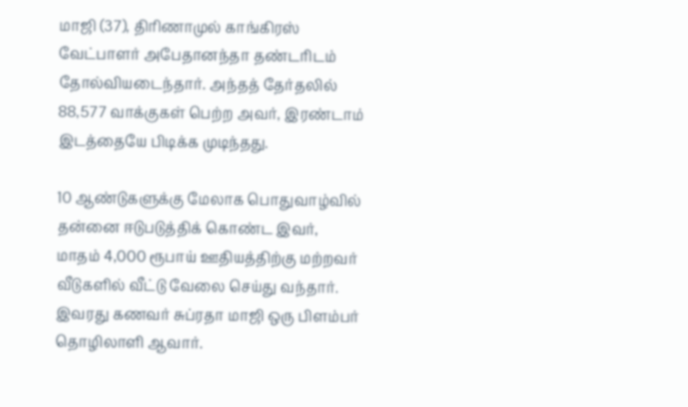மாஜி (37), திரிணாமுல் காங்கிரஸ் வேட்பாளர் அபேதானந்தா தண்டரிடம் தோல்வியடைந்தார். அந்தத் தேர்தலில் 88,577 வாக்குகள் பெற்ற அவர், இரண்டாம் இடத்தையே பிடிக்க முடிந்தது.

10 ஆண்டுகளுக்கு மேலாக பொதுவாழ்வில் தன்னை ஈடுபடுத்திக் கொண்ட இவர், மாதம் 4,000 ரூபாய் ஊதியத்திற்கு மற்றவர் வீடுகளில் வீட்டு வேலை செய்து வந்தார். இவரது கணவர் சுப்ரதா மாஜி ஒரு பிளம்பர் தொழிலாளி ஆவார்.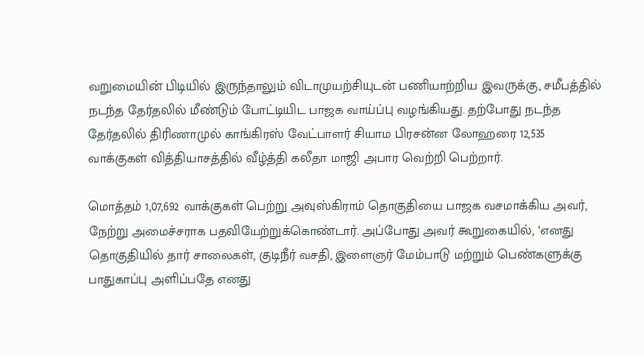வறுமையின் பிடியில் இருந்தாலும் விடாமுயற்சியுடன் பணியாற்றிய இவருக்கு, சமீபத்தில் நடந்த தேர்தலில் மீண்டும் போட்டியிட பாஜக வாய்ப்பு வழங்கியது. தற்போது நடந்த தேர்தலில் திரிணாமுல் காங்கிரஸ் வேட்பாளர் சியாம பிரசன்ன லோஹரை 12,535 வாக்குகள் வித்தியாசத்தில் வீழ்த்தி கலீதா மாஜி அபார வெற்றி பெற்றார்.

மொத்தம் 1,07,692 வாக்குகள் பெற்று அவுஸ்கிராம் தொகுதியை பாஜக வசமாக்கிய அவர், நேற்று அமைச்சராக பதவியேற்றுக்கொண்டார். அப்போது அவர் கூறுகையில், ‘எனது தொகுதியில் தார் சாலைகள், குடிநீர் வசதி, இளைஞர் மேம்பாடு மற்றும் பெண்களுக்கு பாதுகாப்பு அளிப்பதே எனது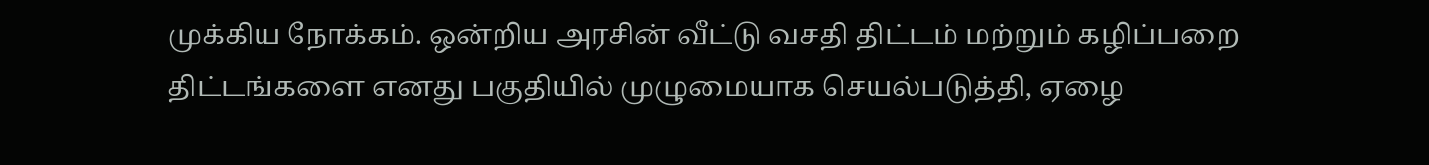முக்கிய நோக்கம். ஒன்றிய அரசின் வீட்டு வசதி திட்டம் மற்றும் கழிப்பறை திட்டங்களை எனது பகுதியில் முழுமையாக செயல்படுத்தி, ஏழை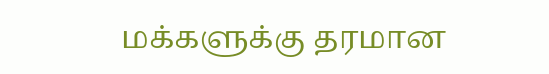மக்களுக்கு தரமான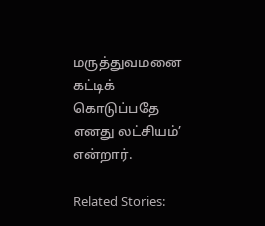மருத்துவமனை கட்டிக் கொடுப்பதே எனது லட்சியம்’ என்றார்.

Related Stories: